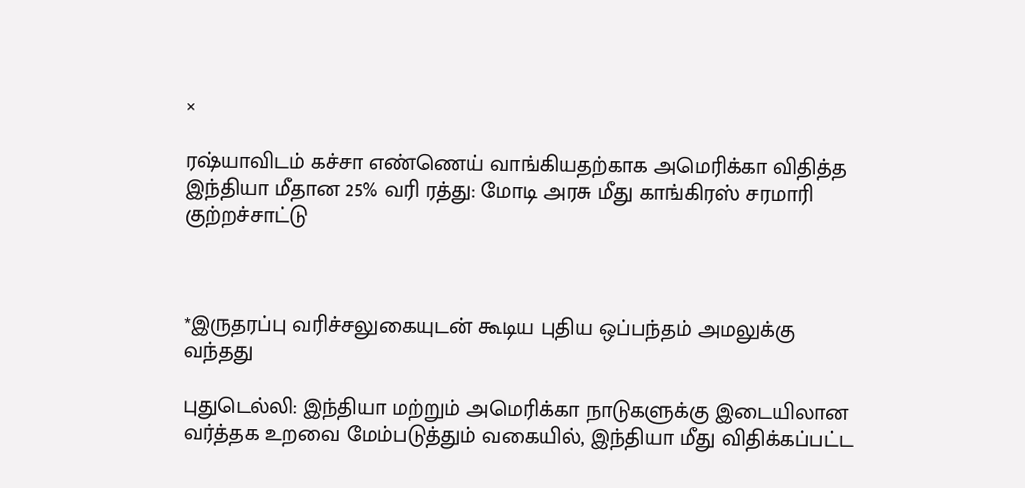×

ரஷ்யாவிடம் கச்சா எண்ணெய் வாங்கியதற்காக அமெரிக்கா விதித்த இந்தியா மீதான 25% வரி ரத்து: மோடி அரசு மீது காங்கிரஸ் சரமாரி குற்றச்சாட்டு



*இருதரப்பு வரிச்சலுகையுடன் கூடிய புதிய ஒப்பந்தம் அமலுக்கு வந்தது

புதுடெல்லி: இந்தியா மற்றும் அமெரிக்கா நாடுகளுக்கு இடையிலான வர்த்தக உறவை மேம்படுத்தும் வகையில், இந்தியா மீது விதிக்கப்பட்ட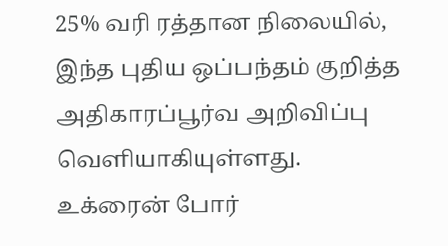25% வரி ரத்தான நிலையில், இந்த புதிய ஒப்பந்தம் குறித்த அதிகாரப்பூர்வ அறிவிப்பு வெளியாகியுள்ளது. உக்ரைன் போர்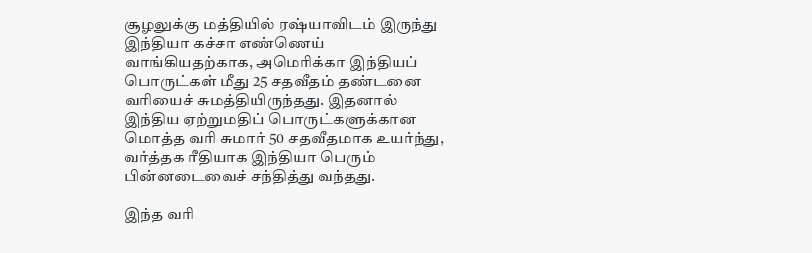சூழலுக்கு மத்தியில் ரஷ்யாவிடம் இருந்து இந்தியா கச்சா எண்ணெய் வாங்கியதற்காக, அமெரிக்கா இந்தியப் பொருட்கள் மீது 25 சதவீதம் தண்டனை வரியைச் சுமத்தியிருந்தது. இதனால் இந்திய ஏற்றுமதிப் பொருட்களுக்கான மொத்த வரி சுமார் 50 சதவீதமாக உயர்ந்து, வர்த்தக ரீதியாக இந்தியா பெரும் பின்னடைவைச் சந்தித்து வந்தது.

இந்த வரி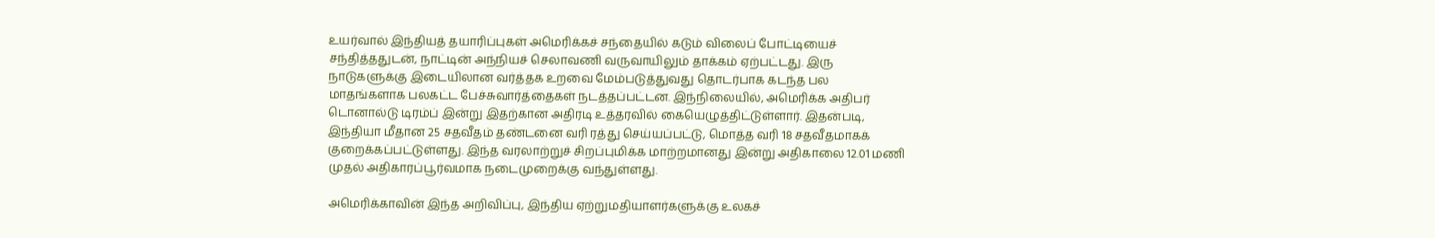உயர்வால் இந்தியத் தயாரிப்புகள் அமெரிக்கச் சந்தையில் கடும் விலைப் போட்டியைச் சந்தித்ததுடன், நாட்டின் அந்நியச் செலாவணி வருவாயிலும் தாக்கம் ஏற்பட்டது. இரு நாடுகளுக்கு இடையிலான வர்த்தக உறவை மேம்படுத்துவது தொடர்பாக கடந்த பல மாதங்களாக பலகட்ட பேச்சுவார்த்தைகள் நடத்தப்பட்டன. இந்நிலையில், அமெரிக்க அதிபர் டொனால்டு டிரம்ப் இன்று இதற்கான அதிரடி உத்தரவில் கையெழுத்திட்டுள்ளார். இதன்படி, இந்தியா மீதான 25 சதவீதம் தண்டனை வரி ரத்து செய்யப்பட்டு, மொத்த வரி 18 சதவீதமாகக் குறைக்கப்பட்டுள்ளது. இந்த வரலாற்றுச் சிறப்புமிக்க மாற்றமானது இன்று அதிகாலை 12.01 மணி முதல் அதிகாரப்பூர்வமாக நடைமுறைக்கு வந்துள்ளது.

அமெரிக்காவின் இந்த அறிவிப்பு, இந்திய ஏற்றுமதியாளர்களுக்கு உலகச்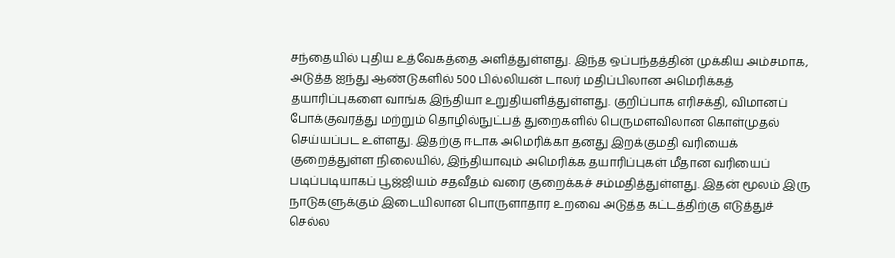சந்தையில் புதிய உத்வேகத்தை அளித்துள்ளது. இந்த ஒப்பந்தத்தின் முக்கிய அம்சமாக, அடுத்த ஐந்து ஆண்டுகளில் 500 பில்லியன் டாலர் மதிப்பிலான அமெரிக்கத் தயாரிப்புகளை வாங்க இந்தியா உறுதியளித்துள்ளது. குறிப்பாக எரிசக்தி, விமானப் போக்குவரத்து மற்றும் தொழில்நுட்பத் துறைகளில் பெருமளவிலான கொள்முதல் செய்யப்பட உள்ளது. இதற்கு ஈடாக அமெரிக்கா தனது இறக்குமதி வரியைக் குறைத்துள்ள நிலையில், இந்தியாவும் அமெரிக்க தயாரிப்புகள் மீதான வரியைப் படிப்படியாகப் பூஜ்ஜியம் சதவீதம் வரை குறைக்கச் சம்மதித்துள்ளது. இதன் மூலம் இரு நாடுகளுக்கும் இடையிலான பொருளாதார உறவை அடுத்த கட்டத்திற்கு எடுத்துச் செல்ல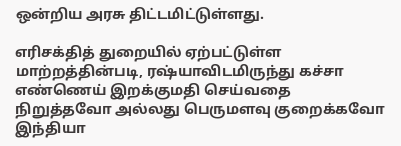ஒன்றிய அரசு திட்டமிட்டுள்ளது.

எரிசக்தித் துறையில் ஏற்பட்டுள்ள மாற்றத்தின்படி, ரஷ்யாவிடமிருந்து கச்சா எண்ணெய் இறக்குமதி செய்வதை நிறுத்தவோ அல்லது பெருமளவு குறைக்கவோ இந்தியா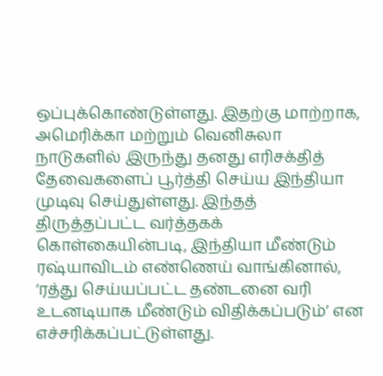ஒப்புக்கொண்டுள்ளது. இதற்கு மாற்றாக, அமெரிக்கா மற்றும் வெனிசுலா நாடுகளில் இருந்து தனது எரிசக்தித் தேவைகளைப் பூர்த்தி செய்ய இந்தியா முடிவு செய்துள்ளது. இந்தத் திருத்தப்பட்ட வர்த்தகக் கொள்கையின்படி, இந்தியா மீண்டும் ரஷ்யாவிடம் எண்ணெய் வாங்கினால், ‘ரத்து செய்யப்பட்ட தண்டனை வரி உடனடியாக மீண்டும் விதிக்கப்படும்’ என எச்சரிக்கப்பட்டுள்ளது.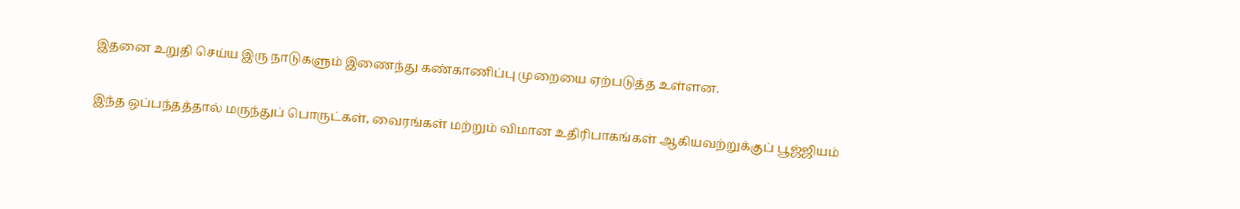இதனை உறுதி செய்ய இரு நாடுகளும் இணைந்து கண்காணிப்பு முறையை ஏற்படுத்த உள்ளன.

இந்த ஒப்பந்தத்தால் மருந்துப் பொருட்கள், வைரங்கள் மற்றும் விமான உதிரிபாகங்கள் ஆகியவற்றுக்குப் பூஜ்ஜியம்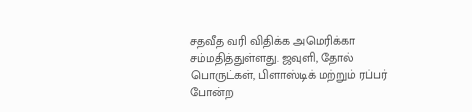சதவீத வரி விதிக்க அமெரிக்கா சம்மதித்துள்ளது. ஜவுளி, தோல் பொருட்கள், பிளாஸ்டிக் மற்றும் ரப்பர் போன்ற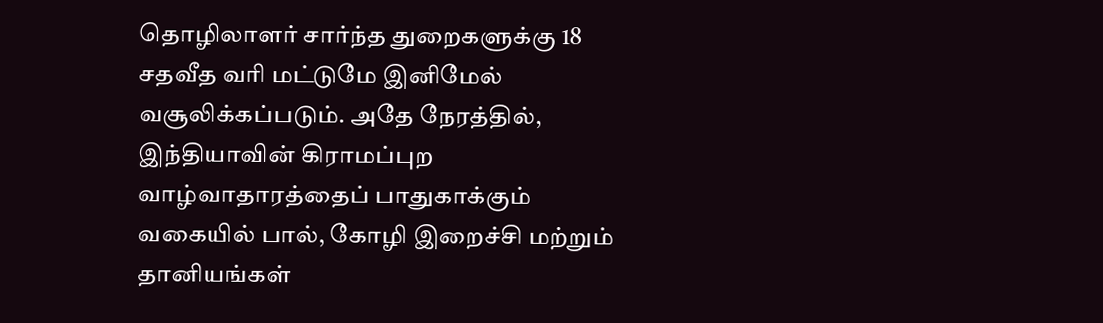தொழிலாளர் சார்ந்த துறைகளுக்கு 18 சதவீத வரி மட்டுமே இனிமேல் வசூலிக்கப்படும். அதே நேரத்தில், இந்தியாவின் கிராமப்புற வாழ்வாதாரத்தைப் பாதுகாக்கும் வகையில் பால், கோழி இறைச்சி மற்றும் தானியங்கள்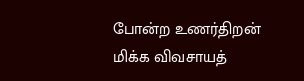போன்ற உணர்திறன் மிக்க விவசாயத்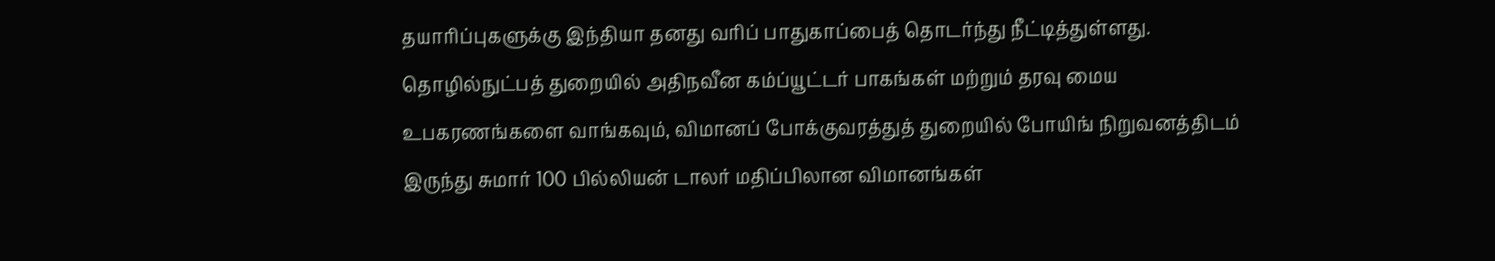தயாரிப்புகளுக்கு இந்தியா தனது வரிப் பாதுகாப்பைத் தொடர்ந்து நீட்டித்துள்ளது. தொழில்நுட்பத் துறையில் அதிநவீன கம்ப்யூட்டர் பாகங்கள் மற்றும் தரவு மைய உபகரணங்களை வாங்கவும், விமானப் போக்குவரத்துத் துறையில் போயிங் நிறுவனத்திடம் இருந்து சுமார் 100 பில்லியன் டாலர் மதிப்பிலான விமானங்கள்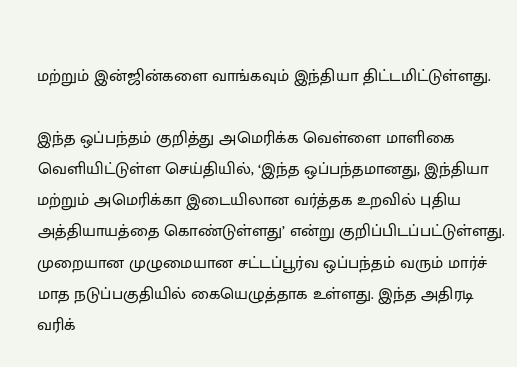மற்றும் இன்ஜின்களை வாங்கவும் இந்தியா திட்டமிட்டுள்ளது.

இந்த ஒப்பந்தம் குறித்து அமெரிக்க வெள்ளை மாளிகை வெளியிட்டுள்ள செய்தியில், ‘இந்த ஒப்பந்தமானது, இந்தியா மற்றும் அமெரிக்கா இடையிலான வர்த்தக உறவில் புதிய அத்தியாயத்தை கொண்டுள்ளது’ என்று குறிப்பிடப்பட்டுள்ளது. முறையான முழுமையான சட்டப்பூர்வ ஒப்பந்தம் வரும் மார்ச் மாத நடுப்பகுதியில் கையெழுத்தாக உள்ளது. இந்த அதிரடி வரிக்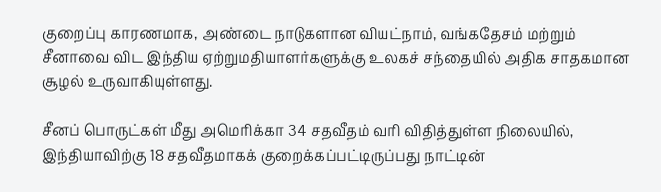குறைப்பு காரணமாக, அண்டை நாடுகளான வியட்நாம், வங்கதேசம் மற்றும் சீனாவை விட இந்திய ஏற்றுமதியாளர்களுக்கு உலகச் சந்தையில் அதிக சாதகமான சூழல் உருவாகியுள்ளது.

சீனப் பொருட்கள் மீது அமெரிக்கா 34 சதவீதம் வரி விதித்துள்ள நிலையில், இந்தியாவிற்கு 18 சதவீதமாகக் குறைக்கப்பட்டிருப்பது நாட்டின்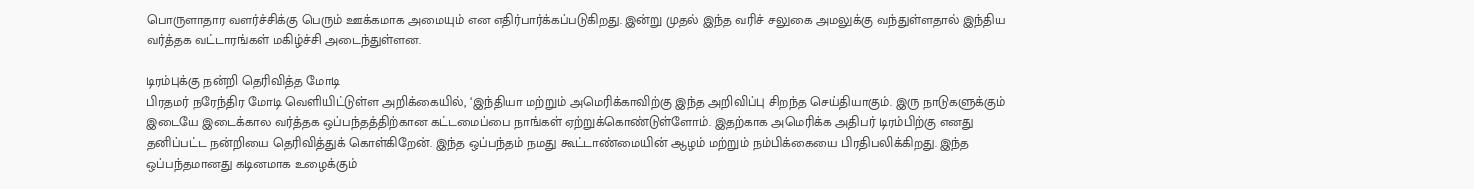பொருளாதார வளர்ச்சிக்கு பெரும் ஊக்கமாக அமையும் என எதிர்பார்க்கப்படுகிறது. இன்று முதல் இந்த வரிச் சலுகை அமலுக்கு வந்துள்ளதால் இந்திய வர்த்தக வட்டாரங்கள் மகிழ்ச்சி அடைந்துள்ளன.

டிரம்புக்கு நன்றி தெரிவித்த மோடி
பிரதமர் நரேந்திர மோடி வெளியிட்டுள்ள அறிக்கையில், ‘இந்தியா மற்றும் அமெரிக்காவிற்கு இந்த அறிவிப்பு சிறந்த செய்தியாகும். இரு நாடுகளுக்கும் இடையே இடைக்கால வர்த்தக ஒப்பந்தத்திற்கான கட்டமைப்பை நாங்கள் ஏற்றுக்கொண்டுள்ளோம். இதற்காக அமெரிக்க அதிபர் டிரம்பிற்கு எனது தனிப்பட்ட நன்றியை தெரிவித்துக் கொள்கிறேன். இந்த ஒப்பந்தம் நமது கூட்டாண்மையின் ஆழம் மற்றும் நம்பிக்கையை பிரதிபலிக்கிறது. இந்த ஒப்பந்தமானது கடினமாக உழைக்கும்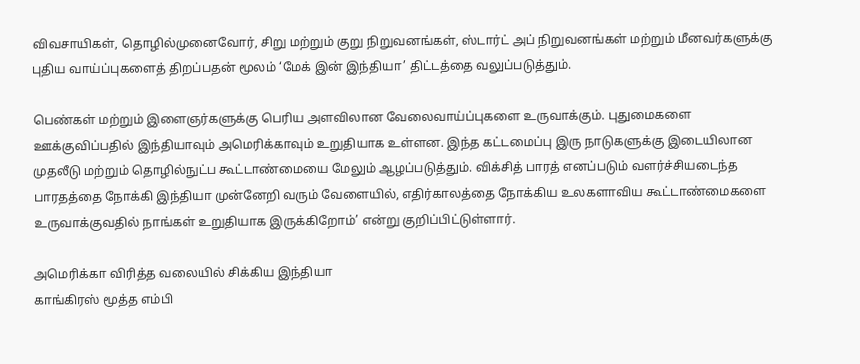விவசாயிகள், தொழில்முனைவோர், சிறு மற்றும் குறு நிறுவனங்கள், ஸ்டார்ட் அப் நிறுவனங்கள் மற்றும் மீனவர்களுக்கு புதிய வாய்ப்புகளைத் திறப்பதன் மூலம் ‘மேக் இன் இந்தியா’ திட்டத்தை வலுப்படுத்தும்.

பெண்கள் மற்றும் இளைஞர்களுக்கு பெரிய அளவிலான வேலைவாய்ப்புகளை உருவாக்கும். புதுமைகளை ஊக்குவிப்பதில் இந்தியாவும் அமெரிக்காவும் உறுதியாக உள்ளன. இந்த கட்டமைப்பு இரு நாடுகளுக்கு இடையிலான முதலீடு மற்றும் தொழில்நுட்ப கூட்டாண்மையை மேலும் ஆழப்படுத்தும். விக்சித் பாரத் எனப்படும் வளர்ச்சியடைந்த பாரதத்தை நோக்கி இந்தியா முன்னேறி வரும் வேளையில், எதிர்காலத்தை நோக்கிய உலகளாவிய கூட்டாண்மைகளை உருவாக்குவதில் நாங்கள் உறுதியாக இருக்கிறோம்’ என்று குறிப்பிட்டுள்ளார்.

அமெரிக்கா விரித்த வலையில் சிக்கிய இந்தியா
காங்கிரஸ் மூத்த எம்பி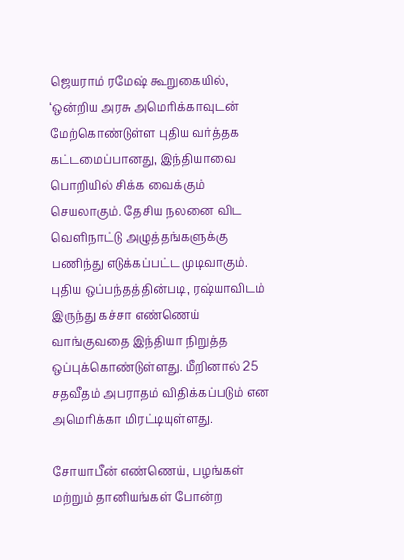ஜெயராம் ரமேஷ் கூறுகையில், ‘ஒன்றிய அரசு அமெரிக்காவுடன் மேற்கொண்டுள்ள புதிய வர்த்தக கட்டமைப்பானது, இந்தியாவை பொறியில் சிக்க வைக்கும் செயலாகும். தேசிய நலனை விட வெளிநாட்டு அழுத்தங்களுக்கு பணிந்து எடுக்கப்பட்ட முடிவாகும். புதிய ஒப்பந்தத்தின்படி, ரஷ்யாவிடம் இருந்து கச்சா எண்ணெய் வாங்குவதை இந்தியா நிறுத்த ஒப்புக்கொண்டுள்ளது. மீறினால் 25 சதவீதம் அபராதம் விதிக்கப்படும் என அமெரிக்கா மிரட்டியுள்ளது.

சோயாபீன் எண்ணெய், பழங்கள் மற்றும் தானியங்கள் போன்ற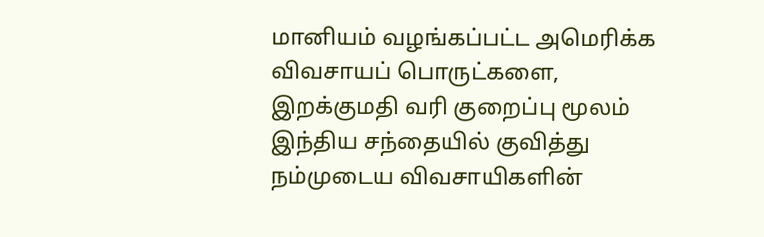மானியம் வழங்கப்பட்ட அமெரிக்க விவசாயப் பொருட்களை, இறக்குமதி வரி குறைப்பு மூலம் இந்திய சந்தையில் குவித்து நம்முடைய விவசாயிகளின்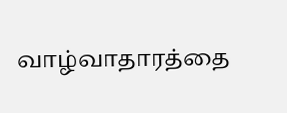வாழ்வாதாரத்தை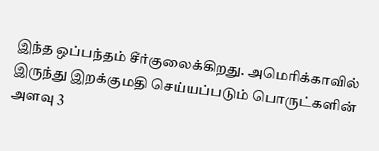இந்த ஒப்பந்தம் சீர்குலைக்கிறது. அமெரிக்காவில் இருந்து இறக்குமதி செய்யப்படும் பொருட்களின் அளவு 3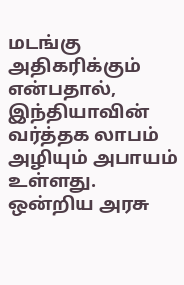மடங்கு அதிகரிக்கும் என்பதால், இந்தியாவின் வர்த்தக லாபம் அழியும் அபாயம் உள்ளது. ஒன்றிய அரசு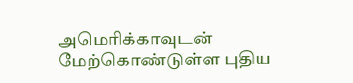அமெரிக்காவுடன் மேற்கொண்டுள்ள புதிய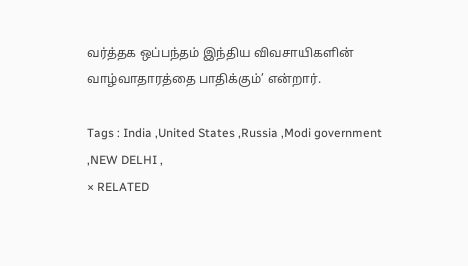வர்த்தக ஒப்பந்தம் இந்திய விவசாயிகளின் வாழ்வாதாரத்தை பாதிக்கும்’ என்றார்.

Tags : India ,United States ,Russia ,Modi government ,NEW DELHI ,
× RELATED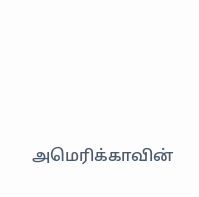அமெரிக்காவின்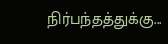நிர்பந்தத்துக்கு...